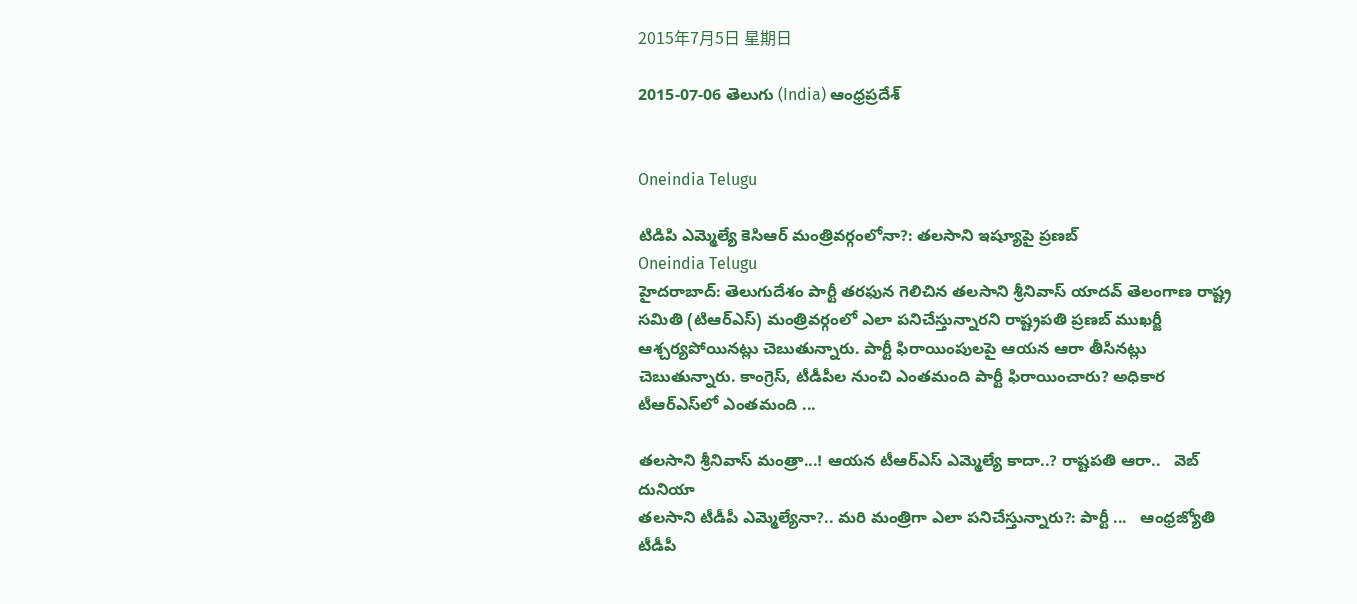2015年7月5日 星期日

2015-07-06 తెలుగు (India) ఆంధ్రప్రదేశ్


Oneindia Telugu

టిడిపి ఎమ్మెల్యే కెసిఆర్ మంత్రివర్గంలోనా?: తలసాని ఇష్యూపై ప్రణబ్
Oneindia Telugu
హైదరాబాద్: తెలుగుదేశం పార్టీ తరఫున గెలిచిన తలసాని శ్రీనివాస్ యాదవ్ తెలంగాణ రాష్ట్ర సమితి (టిఆర్ఎస్) మంత్రివర్గంలో ఎలా పనిచేస్తున్నారని రాష్ట్రపతి ప్రణబ్ ముఖర్జీ ఆశ్చర్యపోయినట్లు చెబుతున్నారు. పార్టీ ఫిరాయింపులపై ఆయన ఆరా తీసినట్లు చెబుతున్నారు. కాంగ్రెస్‌, టీడీపీల నుంచి ఎంతమంది పార్టీ ఫిరాయించారు? అధికార టీఆర్‌ఎస్‌లో ఎంతమంది ...

తలసాని శ్రీనివాస్ మంత్రా...! ఆయన టీఆర్ఎస్ ఎమ్మెల్యే కాదా..? రాష్టపతి ఆరా..   వెబ్ దునియా
తలసాని టీడీపీ ఎమ్మెల్యేనా?.. మరి మంత్రిగా ఎలా పనిచేస్తున్నారు?: పార్టీ ...   ఆంధ్రజ్యోతి
టీడీపీ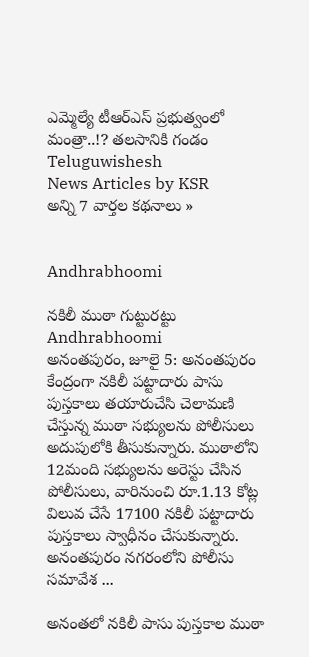ఎమ్మెల్యే టీఆర్‌ఎస్‌ ప్రభుత్వంలో మంత్రా..!? తలసానికి గండం   Teluguwishesh
News Articles by KSR
అన్ని 7 వార్తల కథనాలు »


Andhrabhoomi

నకిలీ ముఠా గుట్టురట్టు
Andhrabhoomi
అనంతపురం, జూలై 5: అనంతపురం కేంద్రంగా నకిలీ పట్టాదారు పాసు పుస్తకాలు తయారుచేసి చెలామణి చేస్తున్న ముఠా సభ్యులను పోలీసులు అదుపులోకి తీసుకున్నారు. ముఠాలోని 12మంది సభ్యులను అరెస్టు చేసిన పోలీసులు, వారినుంచి రూ.1.13 కోట్ల విలువ చేసే 17100 నకిలీ పట్టాదారు పుస్తకాలు స్వాధీనం చేసుకున్నారు. అనంతపురం నగరంలోని పోలీసు సమావేశ ...

అనంతలో నకిలీ పాసు పుస్తకాల ముఠా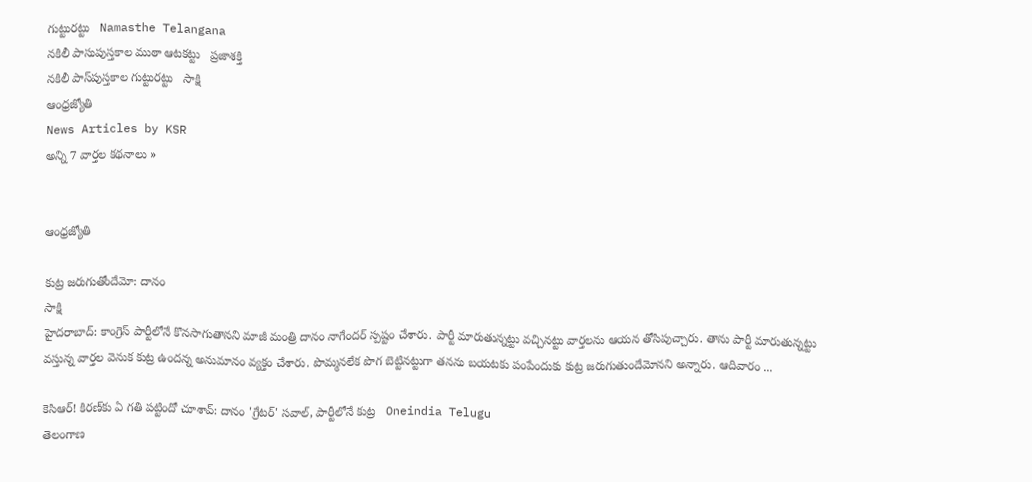గుట్టురట్టు   Namasthe Telangana
నకిలీ పాసుపుస్తకాల ముఠా ఆటకట్టు   ప్రజాశక్తి
నకిలీ పాస్‌పుస్తకాల గుట్టురట్టు   సాక్షి
ఆంధ్రజ్యోతి
News Articles by KSR
అన్ని 7 వార్తల కథనాలు »


ఆంధ్రజ్యోతి

కుట్ర జరుగుతోందేమో: దానం
సాక్షి
హైదరాబాద్: కాంగ్రెస్ పార్టీలోనే కొనసాగుతానని మాజీ మంత్రి దానం నాగేందర్ స్పష్టం చేశారు. పార్టీ మారుతున్నట్టు వచ్చినట్టు వార్తలను ఆయన తోసిపుచ్చారు. తాను పార్టీ మారుతున్నట్టు వస్తున్న వార్తల వెనుక కుట్ర ఉందన్న అనుమానం వ్యక్తం చేశారు. పొమ్మనలేక పొగ బెట్టినట్టుగా తనను బయటకు పంపేందుకు కుట్ర జరుగుతుందేమోనని అన్నారు. ఆదివారం ...

కెసిఆర్! కిరణ్‌కు ఏ గతి పట్టిందో చూశావ్: దానం 'గ్రేటర్' సవాల్, పార్టీలోనే కుట్ర   Oneindia Telugu
తెలంగాణ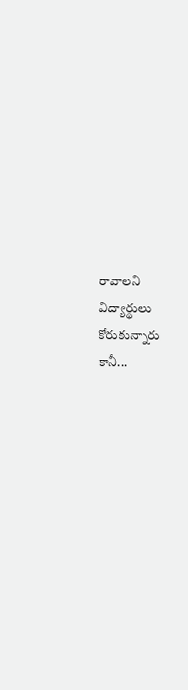రావాలని విద్యార్థులు కోరుకున్నారు కానీ...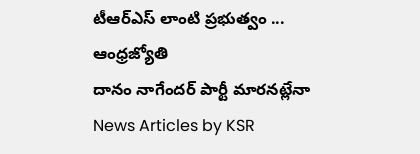టీఆర్‌ఎస్‌ లాంటి ప్రభుత్వం ...   ఆంధ్రజ్యోతి
దానం నాగేందర్ పార్టీ మారనట్లేనా   News Articles by KSR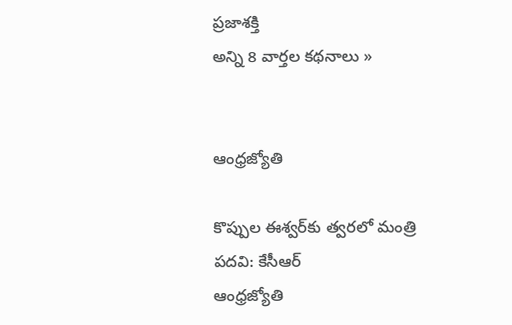ప్రజాశక్తి
అన్ని 8 వార్తల కథనాలు »


ఆంధ్రజ్యోతి

కొప్పుల ఈశ్వర్‌కు త్వరలో మంత్రి పదవి: కేసీఆర్‌
ఆంధ్రజ్యోతి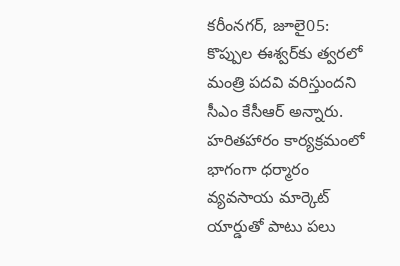కరీంనగర్, జూలై05: కొప్పుల ఈశ్వర్‌కు త్వరలో మంత్రి పదవి వరిస్తుందని సీఎం కేసీఆర్ అన్నారు. హరితహారం కార్యక్రమంలో భాగంగా ధర్మారం వ్యవసాయ మార్కెట్‌ యార్డుతో పాటు పలు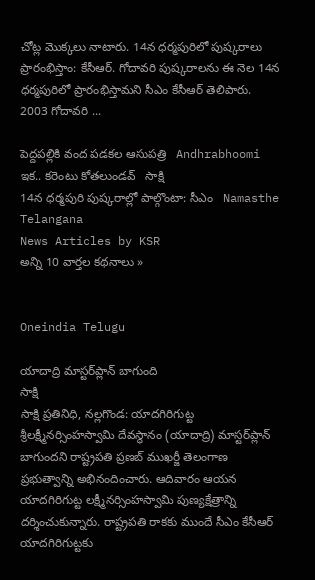చోట్ల మొక్కలు నాటారు. 14న ధర్మపురిలో పుష్కరాలు ప్రారంభిస్తాం: కేసీఆర్‌. గోదావరి పుష్కరాలను ఈ నెల 14న ధర్మపురిలో ప్రారంభిస్తామని సీఎం కేసీఆర్ తెలిపారు. 2003 గోదావరి ...

పెద్దపల్లికి వంద పడకల ఆసుపత్రి   Andhrabhoomi
ఇక.. కరెంటు కోతలుండవ్   సాక్షి
14న ధర్మపురి పుష్కరాల్లో పాల్గొంటా: సీఎం   Namasthe Telangana
News Articles by KSR
అన్ని 10 వార్తల కథనాలు »


Oneindia Telugu

యాదాద్రి మాస్టర్‌ప్లాన్ బాగుంది
సాక్షి
సాక్షి ప్రతినిధి, నల్లగొండ: యాదగిరిగుట్ట శ్రీలక్ష్మీనర్సింహస్వామి దేవస్థానం (యాదాద్రి) మాస్టర్‌ప్లాన్ బాగుందని రాష్ట్రపతి ప్రణబ్ ముఖర్జీ తెలంగాణ ప్రభుత్వాన్ని అభినందించారు. ఆదివారం ఆయన యాదగిరిగుట్ట లక్ష్మీనర్సింహస్వామి పుణ్యక్షేత్రాన్ని దర్శించుకున్నారు. రాష్ట్రపతి రాకకు ముందే సీఎం కేసీఆర్ యాదగిరిగుట్టకు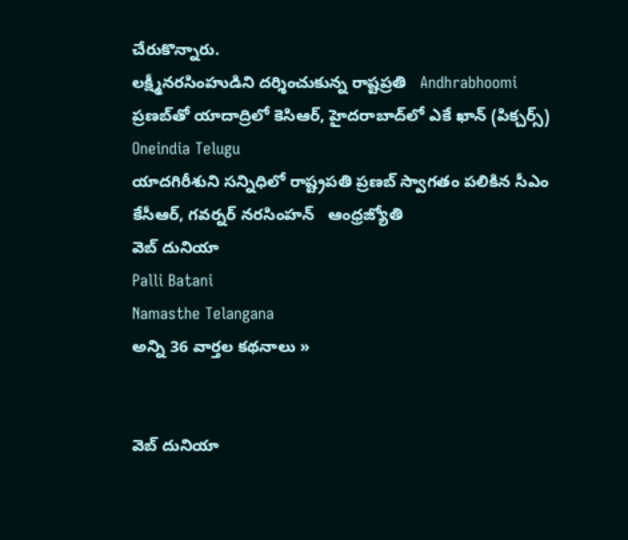చేరుకొన్నారు.
లక్ష్మీనరసింహుడిని దర్శించుకున్న రాష్టప్రతి   Andhrabhoomi
ప్రణబ్‌తో యాదాద్రిలో కెసిఆర్, హైదరాబాద్‌లో ఎకే ఖాన్ (పిక్చర్స్)   Oneindia Telugu
యాదగిరీశుని సన్నిధిలో రాష్ట్రపతి ప్రణబ్‌ స్వాగతం పలికిన సీఎం కేసీఆర్‌, గవర్నర్‌ నరసింహన్‌   ఆంధ్రజ్యోతి
వెబ్ దునియా
Palli Batani
Namasthe Telangana
అన్ని 36 వార్తల కథనాలు »


వెబ్ దునియా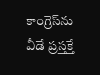కాంగ్రెస్‌ను వీడే ప్ర‌స్త‌క్తే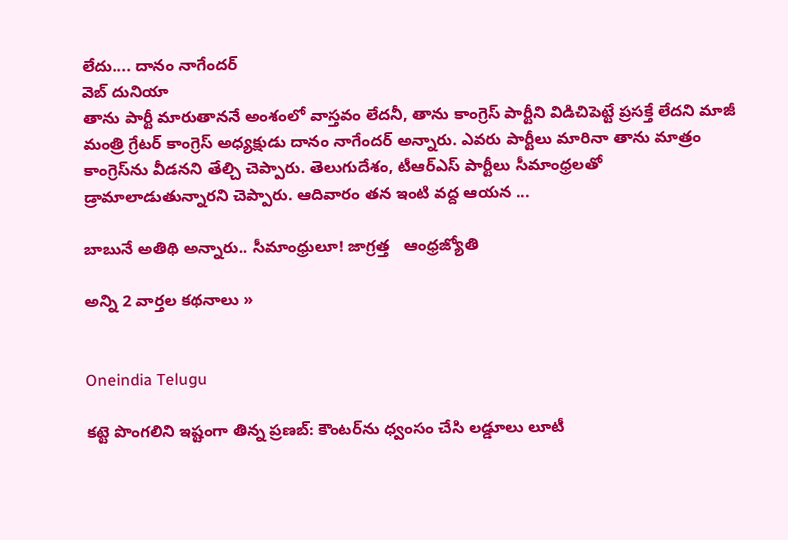లేదు.... దానం నాగేంద‌ర్‌
వెబ్ దునియా
తాను పార్టీ మారుతాన‌నే అంశంలో వాస్త‌వం లేద‌నీ, తాను కాంగ్రెస్ పార్టీని విడిచిపెట్టే ప్ర‌స‌క్తే లేదని మాజీ మంత్రి గ్రేట‌ర్ కాంగ్రెస్ అధ్య‌క్షుడు దానం నాగేంద‌ర్ అన్నారు. ఎవ‌రు పార్టీలు మారినా తాను మాత్రం కాంగ్రెస్‌ను వీడ‌న‌ని తేల్చి చెప్పారు. తెలుగుదేశం, టీఆర్ఎస్ పార్టీలు సీమాంధ్ర‌ల‌తో డ్రామాలాడుతున్నార‌ని చెప్పారు. ఆదివారం తన ఇంటి వద్ద ఆయన ...

బాబునే అతిథి అన్నారు.. సీమాంధ్రులూ! జాగ్రత్త   ఆంధ్రజ్యోతి

అన్ని 2 వార్తల కథనాలు »


Oneindia Telugu

కట్టె పొంగలిని ఇష్టంగా తిన్న ప్రణబ్: కౌంటర్‌ను ధ్వంసం చేసి లడ్డూలు లూటీ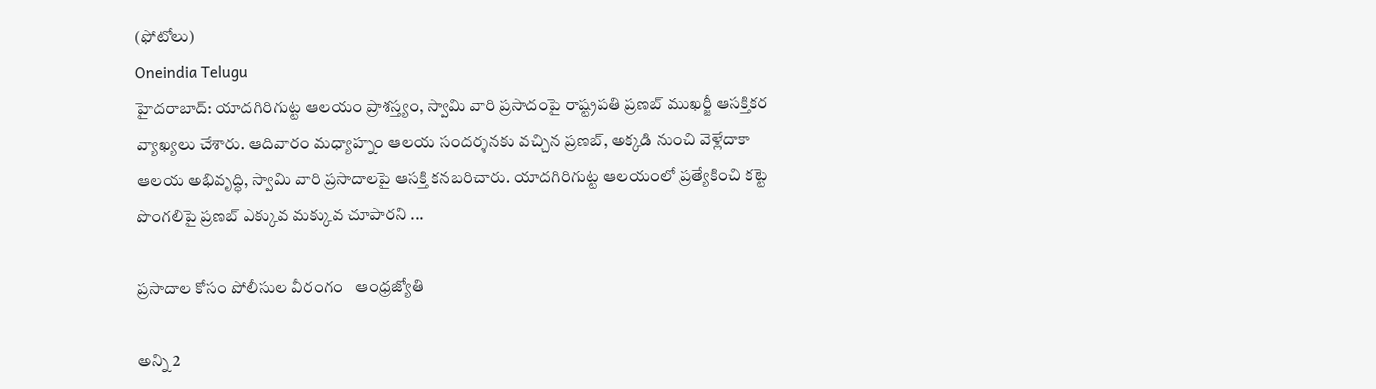(ఫోటోలు)
Oneindia Telugu
హైదరాబాద్: యాదగిరిగుట్ట ఆలయం ప్రాశస్త్యం, స్వామి వారి ప్రసాదంపై రాష్ట్రపతి ప్రణబ్ ముఖర్జీ ఆసక్తికర వ్యాఖ్యలు చేశారు. ఆదివారం మధ్యాహ్నం ఆలయ సందర్శనకు వచ్చిన ప్రణబ్, అక్కడి నుంచి వెళ్లేదాకా ఆలయ అభివృద్ధి, స్వామి వారి ప్రసాదాలపై ఆసక్తి కనబరిచారు. యాదగిరిగుట్ట ఆలయంలో ప్రత్యేకించి కట్టె పొంగలిపై ప్రణబ్ ఎక్కువ మక్కువ చూపారని ...

ప్రసాదాల కోసం పోలీసుల వీరంగం   ఆంధ్రజ్యోతి

అన్ని 2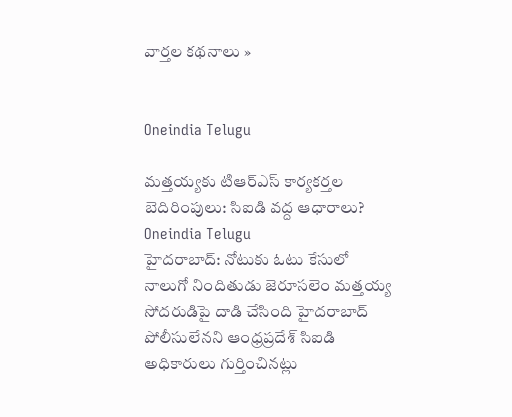వార్తల కథనాలు »


Oneindia Telugu

మత్తయ్యకు టిఆర్ఎస్ కార్యకర్తల బెదిరింపులు: సిఐడి వద్ద ఆధారాలు?
Oneindia Telugu
హైదరాబాద్: నోటుకు ఓటు కేసులో నాలుగో నిందితుడు జెరూసలెం మత్తయ్య సోదరుడిపై దాడి చేసింది హైదరాబాద్‌ పోలీసులేనని ఆంధ్రప్రదేశ్ సిఐడి అధికారులు గుర్తించినట్లు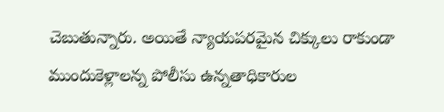చెబుతున్నారు. అయితే న్యాయపరమైన చిక్కులు రాకుండా ముందుకెళ్లాలన్న పోలీసు ఉన్నతాధికారుల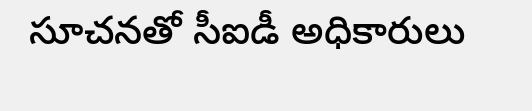సూచనతో సీఐడీ అధికారులు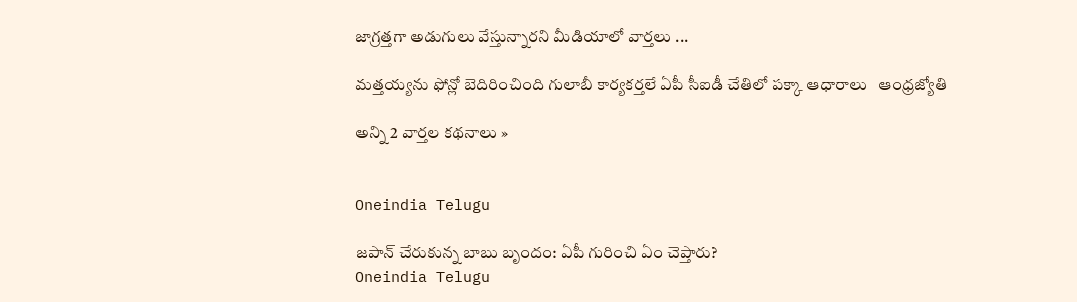జాగ్రత్తగా అడుగులు వేస్తున్నారని మీడియాలో వార్తలు ...

మత్తయ్యను ఫోన్లో బెదిరించింది గులాబీ కార్యకర్తలే ఏపీ సీఐడీ చేతిలో పక్కా ఆధారాలు   ఆంధ్రజ్యోతి

అన్ని 2 వార్తల కథనాలు »


Oneindia Telugu

జపాన్ చేరుకున్న బాబు బృందం: ఏపీ గురించి ఏం చెప్తారు?
Oneindia Telugu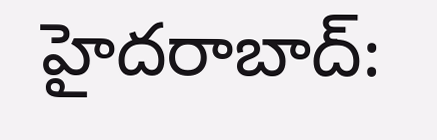హైదరాబాద్: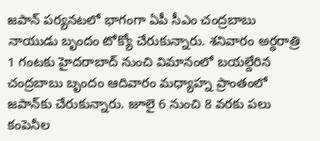జపాన్ పర్యనటలో భాగంగా ఏపీ సీఎం చంద్రబాబు నాయుడు బృందం టోక్యో చేరుకున్నారు. శనివారం అర్ధరాత్రి 1 గంటకు హైదరాబాద్‌ నుంచి విమానంలో బయల్దేరిన చంద్రబాబు బృందం ఆదివారం మధ్యాహ్న ప్రాంతంలో జపాన్‌కు చేరుకున్నారు. జూలై 6 నుంచి 8 వరకు పలు కంపెనీల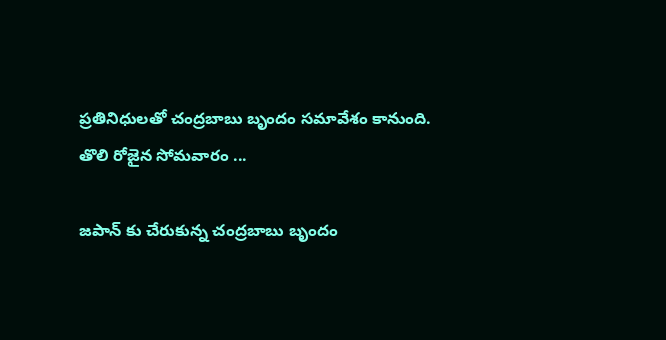ప్రతినిధులతో చంద్రబాబు బృందం సమావేశం కానుంది. తొలి రోజైన సోమవారం ...

జపాన్ కు చేరుకున్న చంద్రబాబు బృందం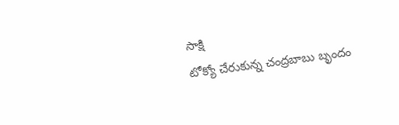సాక్షి
టోక్యో చేరుకున్న చంద్రబాబు బృందం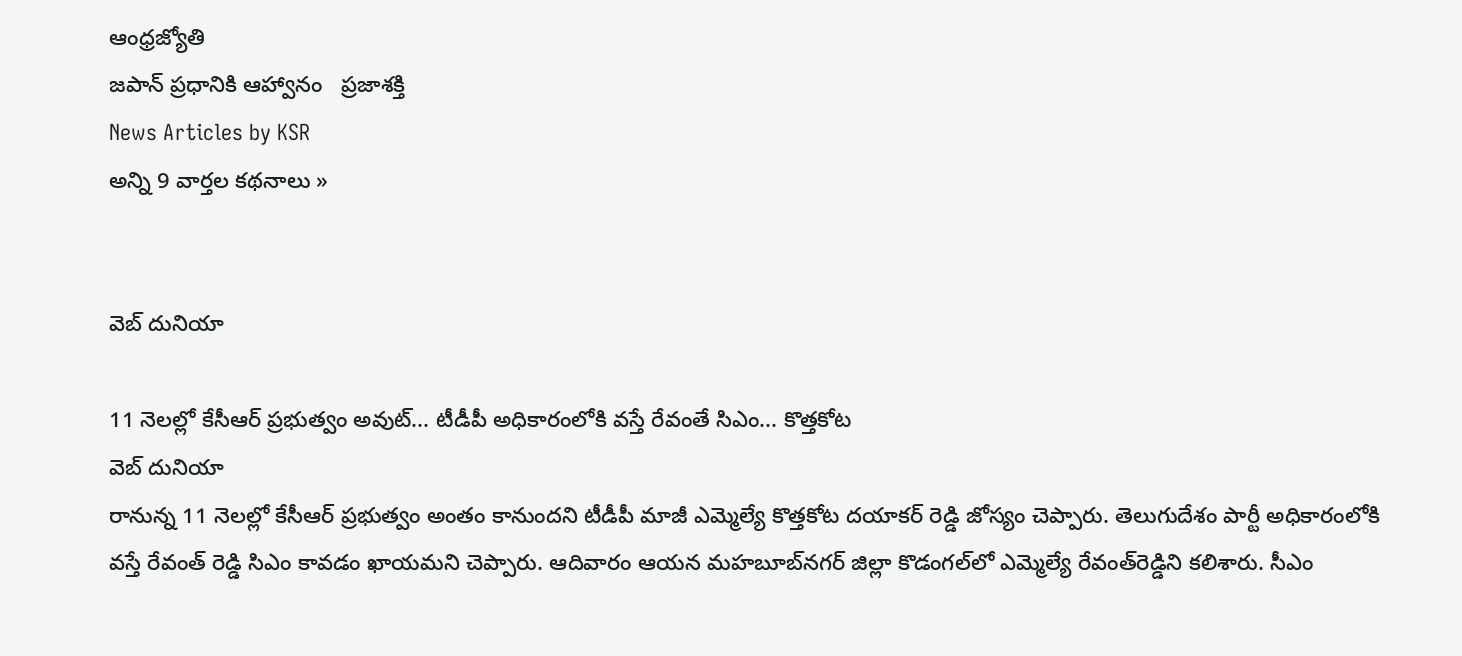ఆంధ్రజ్యోతి
జపాన్‌ ప్రధానికి ఆహ్వానం   ప్రజాశక్తి
News Articles by KSR
అన్ని 9 వార్తల కథనాలు »


వెబ్ దునియా

11 నెలల్లో కేసీఆర్ ప్రభుత్వం అవుట్... టీడీపీ అధికారంలోకి వస్తే రేవంతే సిఎం... కొత్తకోట
వెబ్ దునియా
రానున్న 11 నెలల్లో కేసీఆర్ ప్రభుత్వం అంతం కానుందని టీడీపీ మాజీ ఎమ్మెల్యే కొత్తకోట దయాకర్‌ రెడ్డి జోస్యం చెప్పారు. తెలుగుదేశం పార్టీ అధికారంలోకి వస్తే రేవంత్ రెడ్డి సిఎం కావడం ఖాయమని చెప్పారు. ఆదివారం ఆయన మహబూబ్‌నగర్‌ జిల్లా కొడంగల్‌లో ఎమ్మెల్యే రేవంత్‌రెడ్డిని కలిశారు. సీఎం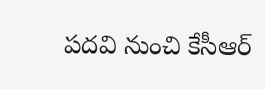పదవి నుంచి కేసీఆర్‌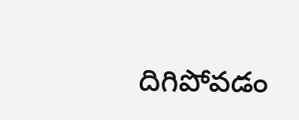దిగిపోవడం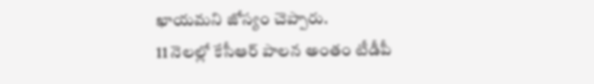ఖాయమని జోస్యం చెప్పారు.
11 నెలల్లో కేసీఆర్ పాలన అంతం టీడీపీ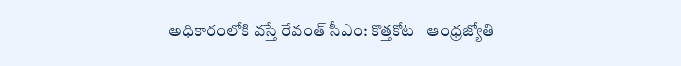అధికారంలోకి వస్తే రేవంత్‌ సీఎం: కొత్తకోట   ఆంధ్రజ్యోతి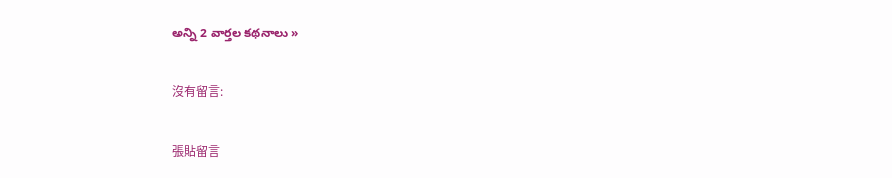అన్ని 2 వార్తల కథనాలు »

沒有留言:

張貼留言